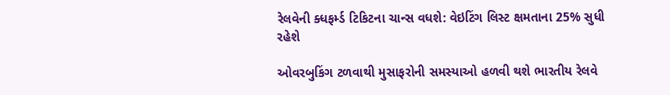રેલવેની ક્ધફર્મ્ડ ટિકિટના ચાન્સ વધશે: વેઇટિંગ લિસ્ટ ક્ષમતાના 25% સુધી રહેશે

ઓવરબુકિંગ ટળવાથી મુસાફરોની સમસ્યાઓ હળવી થશે ભારતીય રેલવે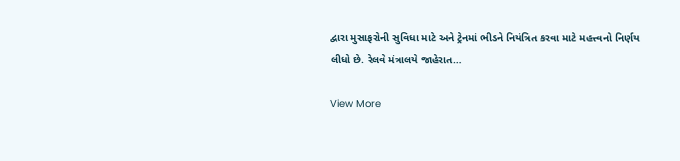દ્વારા મુસાફરોની સુવિધા માટે અને ટ્રેનમાં ભીડને નિયંત્રિત કરવા માટે મહત્ત્વનો નિર્ણય લીધો છે. રેલવે મંત્રાલયે જાહેરાત…

View More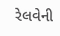રેલવેની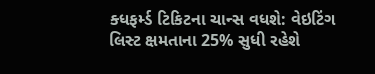ક્ધફર્મ્ડ ટિકિટના ચાન્સ વધશે: વેઇટિંગ લિસ્ટ ક્ષમતાના 25% સુધી રહેશે